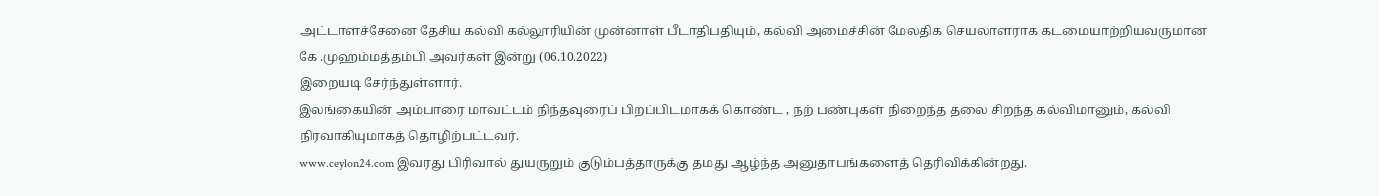அட்டாளச்சேனை தேசிய கல்வி கல்லூரியின் முன்னாள் பீடாதிபதியும், கல்வி அமைச்சின் மேலதிக செயலாளராக கடமையாற்றியவருமான
கே .முஹம்மத்தம்பி அவர்கள் இன்று (06.10.2022)
இறையடி சேர்ந்துள்ளார்.
இலங்கையின் அம்பாரை மாவட்டம் நிந்தவுரைப் பிறப்பிடமாகக் கொண்ட , நற் பண்புகள் நிறைந்த தலை சிறந்த கல்விமானும், கல்வி நிரவாகியுமாகத் தொழிற்பட்டவர்.
www.ceylon24.com இவரது பிரிவால் துயருறும் குடும்பத்தாருக்கு தமது ஆழ்ந்த அனுதாபங்களைத் தெரிவிக்கின்றது.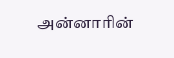அன்னாரின்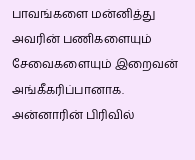பாவங்களை மன்னித்து அவரின் பணிகளையும் சேவைகளையும் இறைவன் அங்கீகரிப்பானாக.
அன்னாரின் பிரிவில்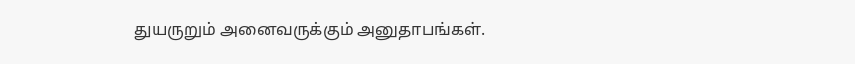துயருறும் அனைவருக்கும் அனுதாபங்கள்.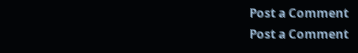Post a Comment
Post a Comment